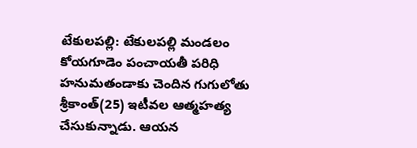టేకులపల్లి: టేకులపల్లి మండలం కోయగూడెం పంచాయతీ పరిధి హనుమతండాకు చెందిన గుగులోతు శ్రీకాంత్(25) ఇటీవల ఆత్మహత్య చేసుకున్నాడు. ఆయన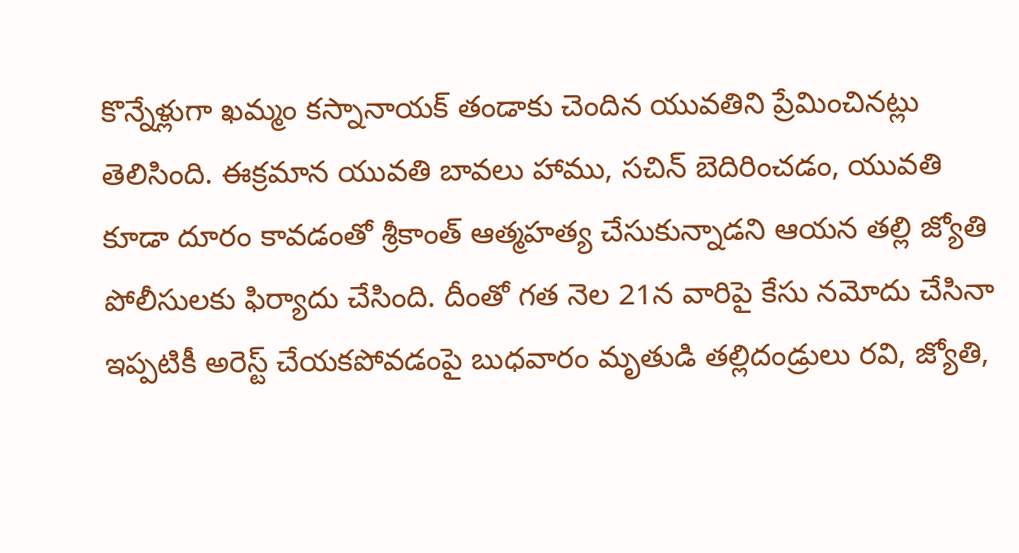కొన్నేళ్లుగా ఖమ్మం కస్నానాయక్ తండాకు చెందిన యువతిని ప్రేమించినట్లు తెలిసింది. ఈక్రమాన యువతి బావలు హాము, సచిన్ బెదిరించడం, యువతి కూడా దూరం కావడంతో శ్రీకాంత్ ఆత్మహత్య చేసుకున్నాడని ఆయన తల్లి జ్యోతి పోలీసులకు ఫిర్యాదు చేసింది. దీంతో గత నెల 21న వారిపై కేసు నమోదు చేసినా ఇప్పటికీ అరెస్ట్ చేయకపోవడంపై బుధవారం మృతుడి తల్లిదండ్రులు రవి, జ్యోతి,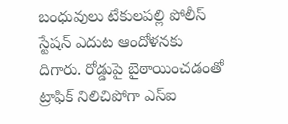బంధువులు టేకులపల్లి పోలీస్ స్టేషన్ ఎదుట ఆందోళనకు దిగారు. రోడ్డుపై బైఠాయించడంతో ట్రాఫిక్ నిలిచిపోగా ఎస్ఐ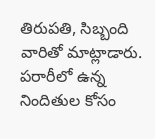తిరుపతి, సిబ్బంది వారితో మాట్లాడారు. పరారీలో ఉన్న నిందితుల కోసం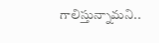గాలిస్తున్నామని..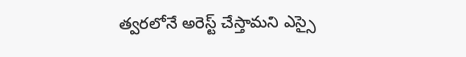త్వరలోనే అరెస్ట్ చేస్తామని ఎస్సై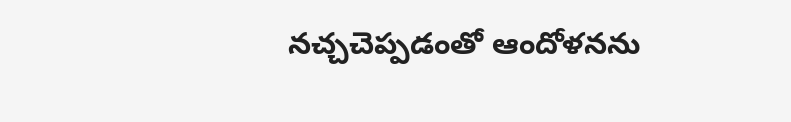నచ్చచెప్పడంతో ఆందోళనను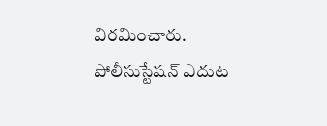విరమించారు.
పోలీసుస్టేషన్ ఎదుట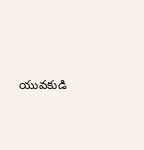యువకుడి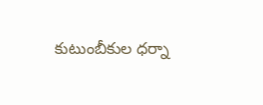కుటుంబీకుల ధర్నా